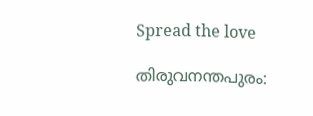Spread the love

തിരുവനന്തപുരം: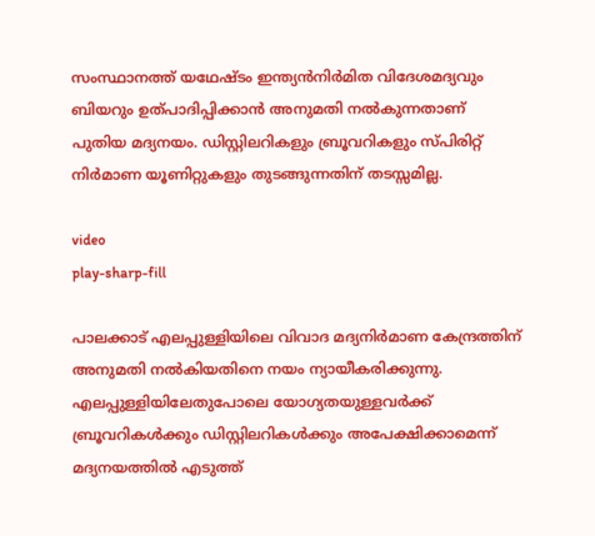സംസ്ഥാനത്ത് യഥേഷ്‌ടം ഇന്ത്യൻനിർമിത വിദേശമദ്യവും ബിയറും ഉത്പാദിപ്പിക്കാൻ അനുമതി നൽകുന്നതാണ് പുതിയ മദ്യനയം. ഡിസ്റ്റിലറികളും ബ്രൂവറികളും സ്‌പിരിറ്റ് നിർമാണ യൂണിറ്റുകളും തുടങ്ങുന്നതിന് തടസ്സമില്ല.

video
play-sharp-fill

പാലക്കാട് എലപ്പുള്ളിയിലെ വിവാദ മദ്യനിർമാണ കേന്ദ്രത്തിന് അനുമതി നൽകിയതിനെ നയം ന്യായീകരിക്കുന്നു. എലപ്പുള്ളിയിലേതുപോലെ യോഗ്യതയുള്ളവർക്ക് ബ്രൂവറികൾക്കും ഡിസ്റ്റിലറികൾക്കും അപേക്ഷിക്കാമെന്ന് മദ്യനയത്തിൽ എടുത്ത്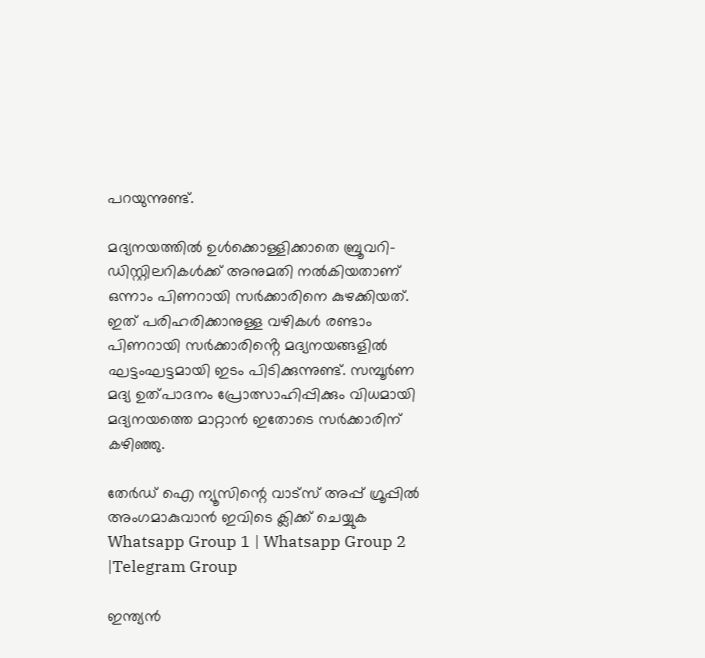പറയുന്നുണ്ട്.

മദ്യനയത്തിൽ ഉൾക്കൊള്ളിക്കാതെ ബ്രൂവറി-ഡിസ്റ്റിലറികൾക്ക് അനുമതി നൽകിയതാണ് ഒന്നാം പിണറായി സർക്കാരിനെ കുഴക്കിയത്. ഇത് പരിഹരിക്കാനുള്ള വഴികൾ രണ്ടാം പിണറായി സർക്കാരിൻ്റെ മദ്യനയങ്ങളിൽ ഘട്ടംഘട്ടമായി ഇടം പിടിക്കുന്നുണ്ട്. സമ്പൂർണ മദ്യ ഉത്പാദനം പ്രോത്സാഹിപ്പിക്കും വിധമായി മദ്യനയത്തെ മാറ്റാൻ ഇതോടെ സർക്കാരിന് കഴിഞ്ഞു.

തേർഡ് ഐ ന്യൂസിന്റെ വാട്സ് അപ്പ് ഗ്രൂപ്പിൽ അംഗമാകുവാൻ ഇവിടെ ക്ലിക്ക് ചെയ്യുക
Whatsapp Group 1 | Whatsapp Group 2 |Telegram Group

ഇന്ത്യൻ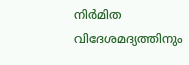നിർമിത വിദേശമദ്യത്തിനും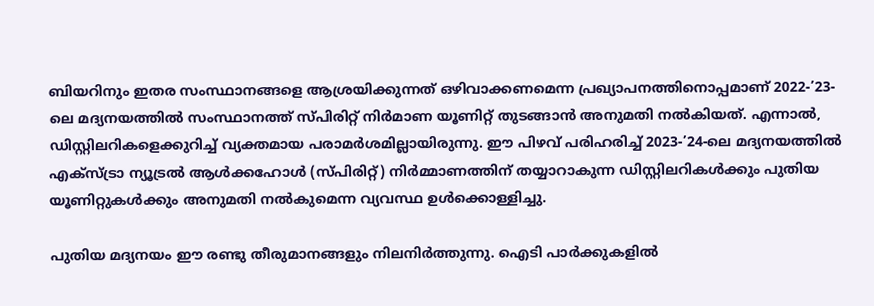ബിയറിനും ഇതര സംസ്ഥാനങ്ങളെ ആശ്രയിക്കുന്നത് ഒഴിവാക്കണമെന്ന പ്രഖ്യാപനത്തിനൊപ്പമാണ് 2022-’23-ലെ മദ്യനയത്തിൽ സംസ്ഥാനത്ത് സ്‌പിരിറ്റ് നിർമാണ യൂണിറ്റ് തുടങ്ങാൻ അനുമതി നൽകിയത്. എന്നാൽ, ഡിസ്റ്റിലറികളെക്കുറിച്ച് വ്യക്തമായ പരാമർശമില്ലായിരുന്നു. ഈ പിഴവ് പരിഹരിച്ച് 2023-’24-ലെ മദ്യനയത്തിൽ എക്‌സ്ട്രാ ന്യൂട്രൽ ആൾക്കഹോൾ (സ്പിരിറ്റ്) നിർമ്മാണത്തിന് തയ്യാറാകുന്ന ഡിസ്റ്റിലറികൾക്കും പുതിയ യൂണിറ്റുകൾക്കും അനുമതി നൽകുമെന്ന വ്യവസ്ഥ ഉൾക്കൊള്ളിച്ചു.

പുതിയ മദ്യനയം ഈ രണ്ടു തീരുമാനങ്ങളും നിലനിർത്തുന്നു. ഐടി പാർക്കുകളിൽ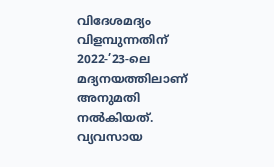വിദേശമദ്യം വിളമ്പുന്നതിന് 2022-’23-ലെ മദ്യനയത്തിലാണ് അനുമതി നൽകിയത്. വ്യവസായ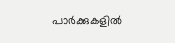പാർക്കുകളിൽ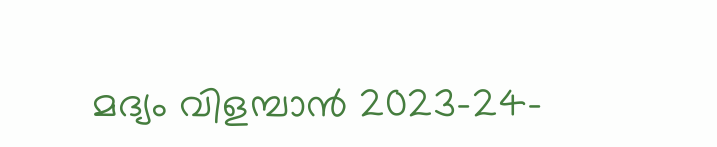മദ്യം വിളമ്പാൻ 2023-24-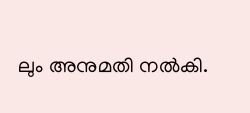ലും അനുമതി നൽകി.